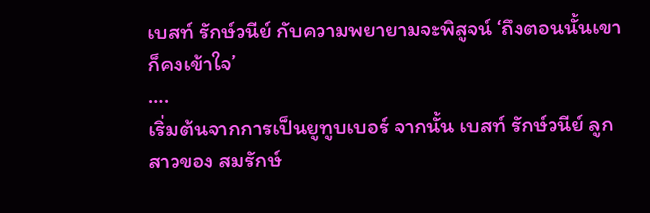เบสท์ รักษ์วนีย์ กับความพยายามจะพิสูจน์ ‘ถึงตอนนั้นเขาก็คงเข้าใจ’
….
เริ่มต้นจากการเป็นยูทูบเบอร์ จากนั้น เบสท์ รักษ์วนีย์ ลูกสาวของ สมรักษ์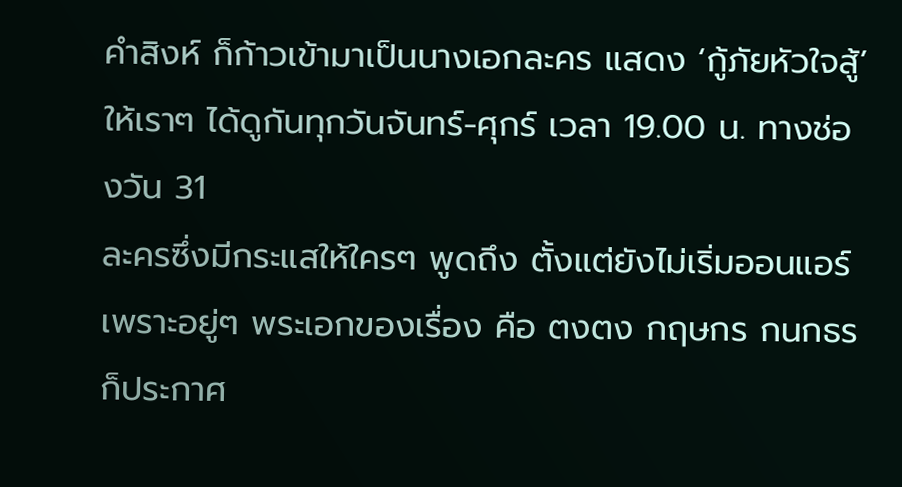คำสิงห์ ก็ก้าวเข้ามาเป็นนางเอกละคร แสดง ‘กู้ภัยหัวใจสู้’ ให้เราๆ ได้ดูกันทุกวันจันทร์-ศุกร์ เวลา 19.00 น. ทางช่องวัน 31
ละครซึ่งมีกระแสให้ใครๆ พูดถึง ตั้งแต่ยังไม่เริ่มออนแอร์ เพราะอยู่ๆ พระเอกของเรื่อง คือ ตงตง กฤษกร กนกธร ก็ประกาศ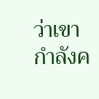ว่าเขากำลังค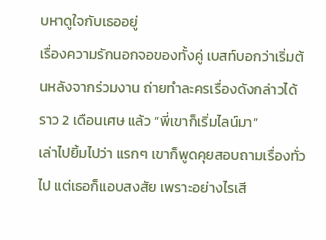บหาดูใจกับเธออยู่
เรื่องความรักนอกจอของทั้งคู่ เบสท์บอกว่าเริ่มต้นหลังจากร่วมงาน ถ่ายทำละครเรื่องดังกล่าวได้ราว 2 เดือนเศษ แล้ว “พี่เขาก็เริ่มไลน์มา”
เล่าไปยิ้มไปว่า แรกๆ เขาก็พูดคุยสอบถามเรื่องทั่วไป แต่เธอก็แอบสงสัย เพราะอย่างไรเสี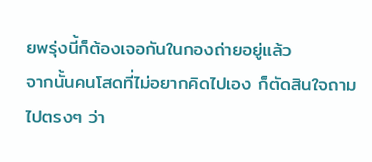ยพรุ่งนี้ก็ต้องเจอกันในกองถ่ายอยู่แล้ว
จากนั้นคนโสดที่ไม่อยากคิดไปเอง ก็ตัดสินใจถามไปตรงๆ ว่า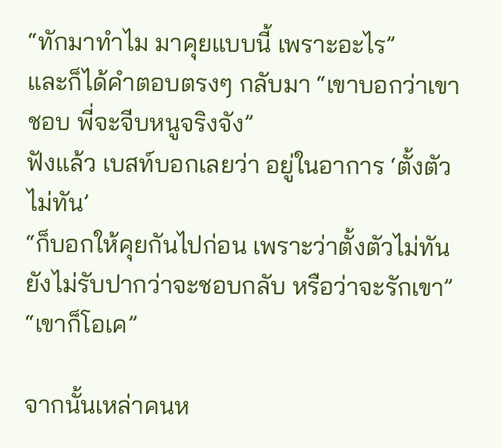“ทักมาทำไม มาคุยแบบนี้ เพราะอะไร”
และก็ได้คำตอบตรงๆ กลับมา “เขาบอกว่าเขาชอบ พี่จะจีบหนูจริงจัง”
ฟังแล้ว เบสท์บอกเลยว่า อยู่ในอาการ ‘ตั้งตัวไม่ทัน’
“ก็บอกให้คุยกันไปก่อน เพราะว่าตั้งตัวไม่ทัน ยังไม่รับปากว่าจะชอบกลับ หรือว่าจะรักเขา”
“เขาก็โอเค”

จากนั้นเหล่าคนห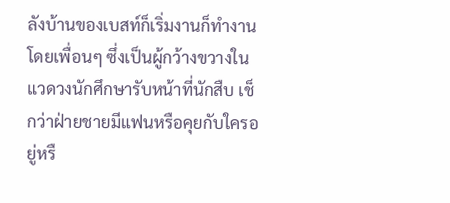ลังบ้านของเบสท์ก็เริ่มงานก็ทำงาน โดยเพื่อนๆ ซึ่งเป็นผู้กว้างขวางในแวดวงนักศึกษารับหน้าที่นักสืบ เช็กว่าฝ่ายชายมีแฟนหรือคุยกับใครอยู่หรื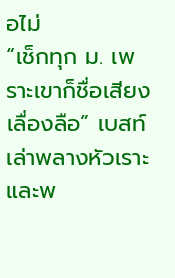อไม่
“เช็กทุก ม. เพราะเขาก็ชื่อเสียงเลื่องลือ” เบสท์เล่าพลางหัวเราะ
และพ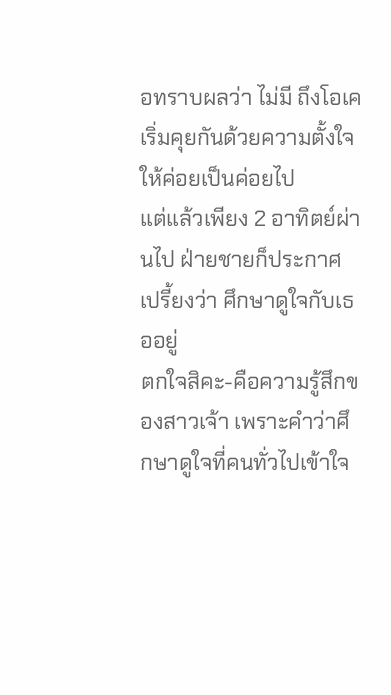อทราบผลว่า ไม่มี ถึงโอเค เริ่มคุยกันด้วยความตั้งใจให้ค่อยเป็นค่อยไป
แต่แล้วเพียง 2 อาทิตย์ผ่านไป ฝ่ายชายก็ประกาศเปรี้ยงว่า ศึกษาดูใจกับเธออยู่
ตกใจสิคะ-คือความรู้สึกของสาวเจ้า เพราะคำว่าศึกษาดูใจที่คนทั่วไปเข้าใจ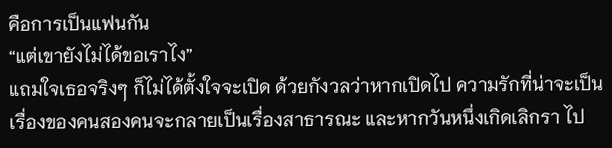คือการเป็นแฟนกัน
“แต่เขายังไม่ได้ขอเราไง”
แถมใจเธอจริงๆ ก็ไม่ได้ตั้งใจจะเปิด ด้วยกังวลว่าหากเปิดไป ความรักที่น่าจะเป็นเรื่องของคนสองคนจะกลายเป็นเรื่องสาธารณะ และหากวันหนึ่งเกิดเลิกรา ไป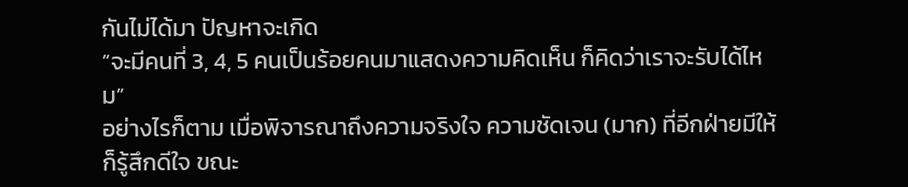กันไม่ได้มา ปัญหาจะเกิด
“จะมีคนที่ 3, 4, 5 คนเป็นร้อยคนมาแสดงความคิดเห็น ก็คิดว่าเราจะรับได้ไหม”
อย่างไรก็ตาม เมื่อพิจารณาถึงความจริงใจ ความชัดเจน (มาก) ที่อีกฝ่ายมีให้ ก็รู้สึกดีใจ ขณะ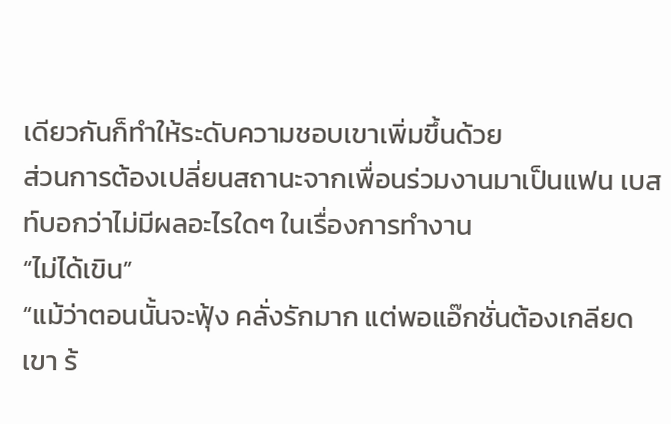เดียวกันก็ทำให้ระดับความชอบเขาเพิ่มขึ้นด้วย
ส่วนการต้องเปลี่ยนสถานะจากเพื่อนร่วมงานมาเป็นแฟน เบสท์บอกว่าไม่มีผลอะไรใดๆ ในเรื่องการทำงาน
“ไม่ได้เขิน”
“แม้ว่าตอนนั้นจะฟุ้ง คลั่งรักมาก แต่พอแอ๊กชั่นต้องเกลียดเขา ร้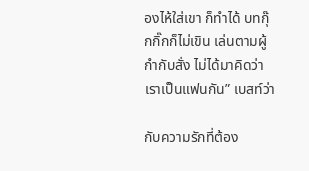องไห้ใส่เขา ก็ทำได้ บทกุ๊กกิ๊กก็ไม่เขิน เล่นตามผู้กำกับสั่ง ไม่ได้มาคิดว่าเราเป็นแฟนกัน” เบสท์ว่า

กับความรักที่ต้อง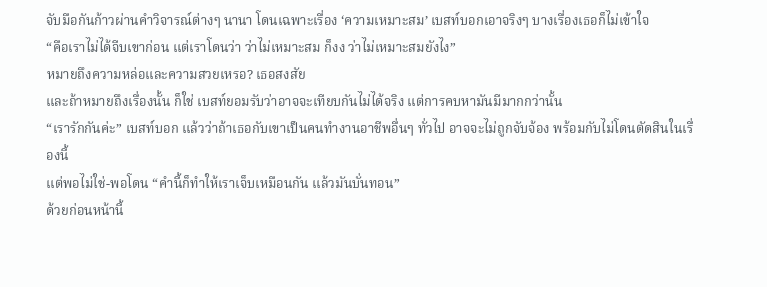จับมือกันก้าวผ่านคำวิจารณ์ต่างๆ นานา โดนเฉพาะเรื่อง ‘ความเหมาะสม’ เบสท์บอกเอาจริงๆ บางเรื่องเธอก็ไม่เข้าใจ
“คือเราไม่ได้จีบเขาก่อน แต่เราโดนว่า ว่าไม่เหมาะสม ก็งง ว่าไม่เหมาะสมยังไง”
หมายถึงความหล่อและความสวยเหรอ? เธอสงสัย
และถ้าหมายถึงเรื่องนั้น ก็ใช่ เบสท์ยอมรับว่าอาจจะเทียบกันไม่ได้จริง แต่การคบหามันมีมากกว่านั้น
“เรารักกันค่ะ” เบสท์บอก แล้วว่าถ้าเธอกับเขาเป็นคนทำงานอาชีพอื่นๆ ทั่วไป อาจจะไม่ถูกจับจ้อง พร้อมกับไม่โดนตัดสินในเรื่องนี้
แต่พอไม่ใช่-พอโดน “คำนี้ก็ทำให้เราเจ็บเหมือนกัน แล้วมันบั่นทอน”
ด้วยก่อนหน้านี้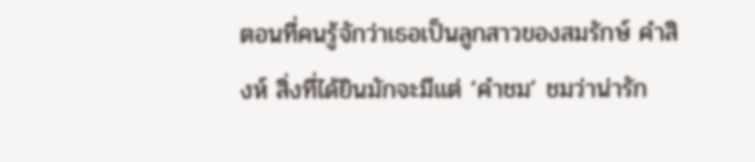ตอนที่คนรู้จักว่าเธอเป็นลูกสาวของสมรักษ์ คำสิงห์ สิ่งที่ได้ยินมักจะมีแต่ ‘คำชม’ ชมว่าน่ารัก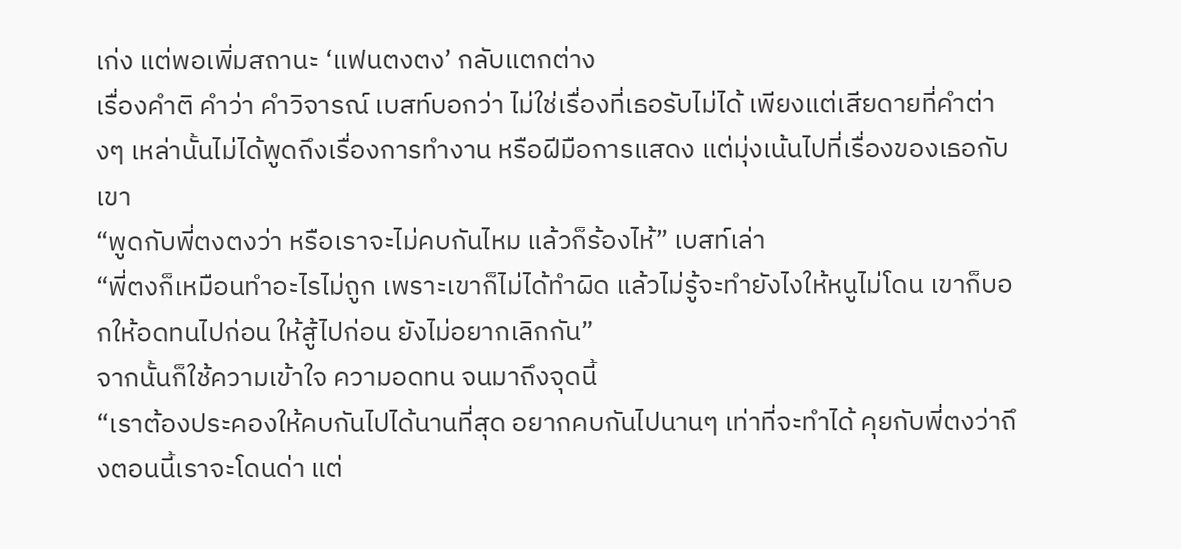เก่ง แต่พอเพิ่มสถานะ ‘แฟนตงตง’ กลับแตกต่าง
เรื่องคำติ คำว่า คำวิจารณ์ เบสท์บอกว่า ไม่ใช่เรื่องที่เธอรับไม่ได้ เพียงแต่เสียดายที่คำต่างๆ เหล่านั้นไม่ได้พูดถึงเรื่องการทำงาน หรือฝีมือการแสดง แต่มุ่งเน้นไปที่เรื่องของเธอกับเขา
“พูดกับพี่ตงตงว่า หรือเราจะไม่คบกันไหม แล้วก็ร้องไห้” เบสท์เล่า
“พี่ตงก็เหมือนทำอะไรไม่ถูก เพราะเขาก็ไม่ได้ทำผิด แล้วไม่รู้จะทำยังไงให้หนูไม่โดน เขาก็บอกให้อดทนไปก่อน ให้สู้ไปก่อน ยังไม่อยากเลิกกัน”
จากนั้นก็ใช้ความเข้าใจ ความอดทน จนมาถึงจุดนี้
“เราต้องประคองให้คบกันไปได้นานที่สุด อยากคบกันไปนานๆ เท่าที่จะทำได้ คุยกับพี่ตงว่าถึงตอนนี้เราจะโดนด่า แต่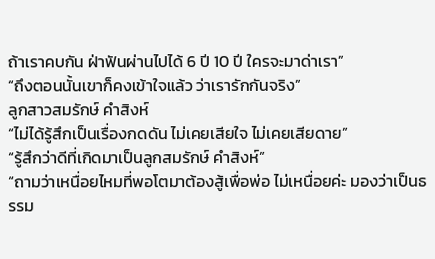ถ้าเราคบกัน ฝ่าฟันผ่านไปได้ 6 ปี 10 ปี ใครจะมาด่าเรา”
“ถึงตอนนั้นเขาก็คงเข้าใจแล้ว ว่าเรารักกันจริง”
ลูกสาวสมรักษ์ คำสิงห์
“ไม่ได้รู้สึกเป็นเรื่องกดดัน ไม่เคยเสียใจ ไม่เคยเสียดาย”
“รู้สึกว่าดีที่เกิดมาเป็นลูกสมรักษ์ คำสิงห์”
“ถามว่าเหนื่อยไหมที่พอโตมาต้องสู้เพื่อพ่อ ไม่เหนื่อยค่ะ มองว่าเป็นธรรม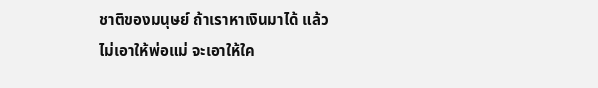ชาติของมนุษย์ ถ้าเราหาเงินมาได้ แล้วไม่เอาให้พ่อแม่ จะเอาให้ใค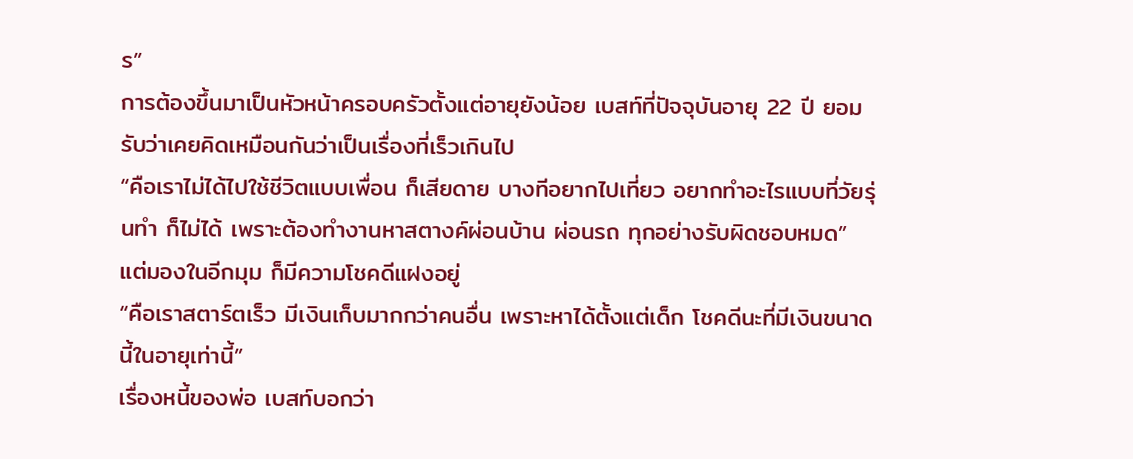ร”
การต้องขึ้นมาเป็นหัวหน้าครอบครัวตั้งแต่อายุยังน้อย เบสท์ที่ปัจจุบันอายุ 22 ปี ยอมรับว่าเคยคิดเหมือนกันว่าเป็นเรื่องที่เร็วเกินไป
“คือเราไม่ได้ไปใช้ชีวิตแบบเพื่อน ก็เสียดาย บางทีอยากไปเที่ยว อยากทำอะไรแบบที่วัยรุ่นทำ ก็ไม่ได้ เพราะต้องทำงานหาสตางค์ผ่อนบ้าน ผ่อนรถ ทุกอย่างรับผิดชอบหมด”
แต่มองในอีกมุม ก็มีความโชคดีแฝงอยู่
“คือเราสตาร์ตเร็ว มีเงินเก็บมากกว่าคนอื่น เพราะหาได้ตั้งแต่เด็ก โชคดีนะที่มีเงินขนาดนี้ในอายุเท่านี้”
เรื่องหนี้ของพ่อ เบสท์บอกว่า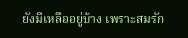ยังมีเหลืออยู่บ้าง เพราะสมรัก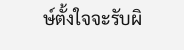ษ์ตั้งใจจะรับผิ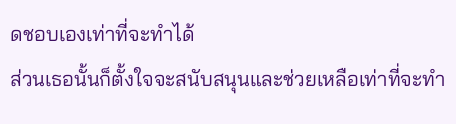ดชอบเองเท่าที่จะทำได้
ส่วนเธอนั้นก็ตั้งใจจะสนับสนุนและช่วยเหลือเท่าที่จะทำ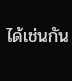ได้เช่นกัน